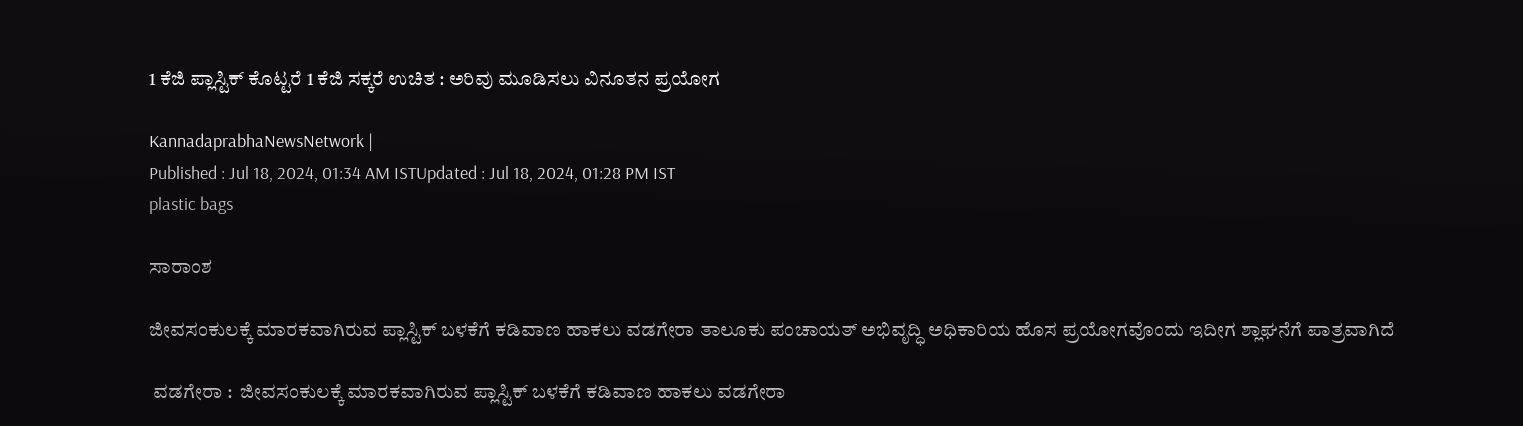1 ಕೆಜಿ ಪ್ಲಾಸ್ಟಿಕ್‌ ಕೊಟ್ಟರೆ 1 ಕೆಜಿ ಸಕ್ಕರೆ ಉಚಿತ : ಅರಿವು ಮೂಡಿಸಲು ವಿನೂತನ ಪ್ರಯೋಗ

KannadaprabhaNewsNetwork |
Published : Jul 18, 2024, 01:34 AM ISTUpdated : Jul 18, 2024, 01:28 PM IST
plastic bags

ಸಾರಾಂಶ

ಜೀವಸಂಕುಲಕ್ಕೆ ಮಾರಕವಾಗಿರುವ ಪ್ಲಾಸ್ಟಿಕ್‌ ಬಳಕೆಗೆ ಕಡಿವಾಣ ಹಾಕಲು ವಡಗೇರಾ ತಾಲೂಕು ಪಂಚಾಯತ್ ಅಭಿವೃದ್ಧಿ ಅಧಿಕಾರಿಯ ಹೊಸ ಪ್ರಯೋಗವೊಂದು ಇದೀಗ ಶ್ಲಾಘನೆಗೆ ಪಾತ್ರವಾಗಿದೆ

 ವಡಗೇರಾ :  ಜೀವಸಂಕುಲಕ್ಕೆ ಮಾರಕವಾಗಿರುವ ಪ್ಲಾಸ್ಟಿಕ್‌ ಬಳಕೆಗೆ ಕಡಿವಾಣ ಹಾಕಲು ವಡಗೇರಾ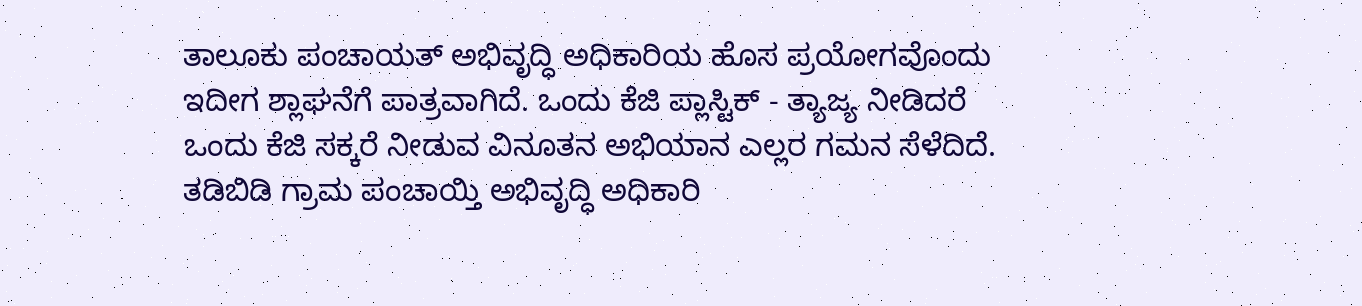ತಾಲೂಕು ಪಂಚಾಯತ್ ಅಭಿವೃದ್ಧಿ ಅಧಿಕಾರಿಯ ಹೊಸ ಪ್ರಯೋಗವೊಂದು ಇದೀಗ ಶ್ಲಾಘನೆಗೆ ಪಾತ್ರವಾಗಿದೆ. ಒಂದು ಕೆಜಿ ಪ್ಲಾಸ್ಟಿಕ್‌ - ತ್ಯಾಜ್ಯ ನೀಡಿದರೆ ಒಂದು ಕೆಜಿ ಸಕ್ಕರೆ ನೀಡುವ ವಿನೂತನ ಅಭಿಯಾನ ಎಲ್ಲರ ಗಮನ ಸೆಳೆದಿದೆ. ತಡಿಬಿಡಿ ಗ್ರಾಮ ಪಂಚಾಯ್ತಿ ಅಭಿವೃದ್ಧಿ ಅಧಿಕಾರಿ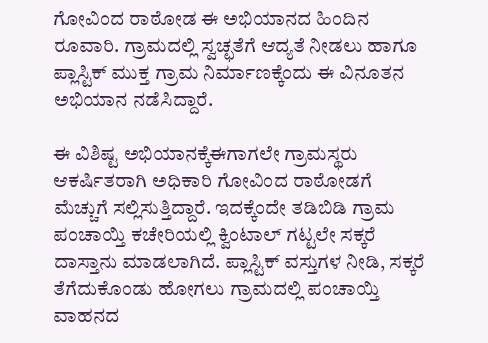ಗೋವಿಂದ ರಾಠೋಡ ಈ ಅಭಿಯಾನದ ಹಿಂದಿನ ರೂವಾರಿ. ಗ್ರಾಮದಲ್ಲಿ ಸ್ವಚ್ಛತೆಗೆ ಆದ್ಯತೆ ನೀಡಲು ಹಾಗೂ ಪ್ಲಾಸ್ಟಿಕ್ ಮುಕ್ತ ಗ್ರಾಮ ನಿರ್ಮಾಣಕ್ಕೆಂದು ಈ ವಿನೂತನ ಅಭಿಯಾನ ನಡೆಸಿದ್ದಾರೆ.

ಈ ವಿಶಿಷ್ಟ ಅಭಿಯಾನಕ್ಕೆಈಗಾಗಲೇ ಗ್ರಾಮಸ್ಥರು ಆಕರ್ಷಿತರಾಗಿ ಅಧಿಕಾರಿ ಗೋವಿಂದ ರಾಠೋಡಗೆ ಮೆಚ್ಚುಗೆ ಸಲ್ಲಿಸುತ್ತಿದ್ದಾರೆ. ಇದಕ್ಕೆಂದೇ ತಡಿಬಿಡಿ ಗ್ರಾಮ ಪಂಚಾಯ್ತಿ ಕಚೇರಿಯಲ್ಲಿ ಕ್ವಿಂಟಾಲ್ ಗಟ್ಟಲೇ ಸಕ್ಕರೆ ದಾಸ್ತಾನು ಮಾಡಲಾಗಿದೆ. ಪ್ಲಾಸ್ಟಿಕ್ ವಸ್ತುಗಳ ನೀಡಿ, ಸಕ್ಕರೆ ತೆಗೆದುಕೊಂಡು ಹೋಗಲು ಗ್ರಾಮದಲ್ಲಿ ಪಂಚಾಯ್ತಿ ವಾಹನದ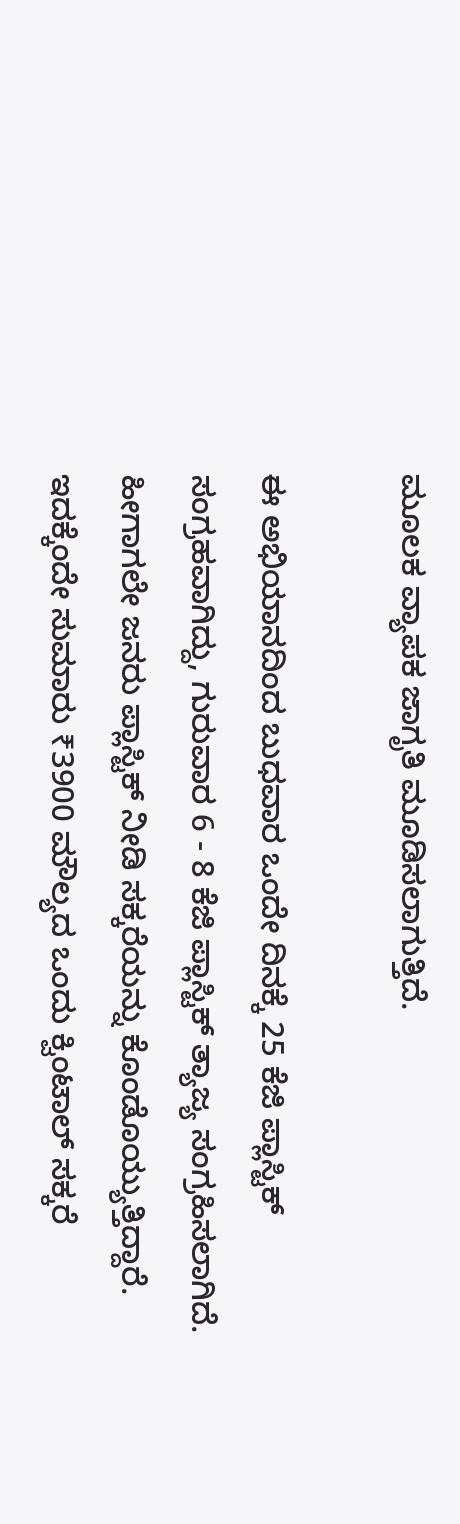ಮೂಲಕ ವ್ಯಾಪಕ ಜಾಗೃತಿ ಮೂಡಿಸಲಾಗುತ್ತಿದೆ.

ಈ ಅಭಿಯಾನದಿಂದ ಬುಧವಾರ ಒಂದೇ ದಿನಕ್ಕೆ 25 ಕೆಜಿ ಪ್ಲಾಸ್ಟಿಕ್‌ ಸಂಗ್ರಹವಾಗಿದ್ದು, ಗುರುವಾರ 6 - 8 ಕೆಜಿ ಪ್ಲಾಸ್ಟಿಕ್‌ ತ್ಯಾಜ್ಯ ಸಂಗ್ರಹಿಸಲಾಗಿದೆ. ಹೀಗಾಗಲೇ ಜನರು ಪ್ಲಾಸ್ಟಿಕ್‌ ನೀಡಿ ಸಕ್ಕರೆಯನ್ನು ಕೊಂಡೊಯ್ಯುತ್ತಿದ್ದಾರೆ. ಇದಕ್ಕೆಂದೇ ಸುಮಾರು ₹3900 ಮೌಲ್ಯದ ಒಂದು ಕ್ವಿಂಟಾಲ್‌ ಸಕ್ಕರೆ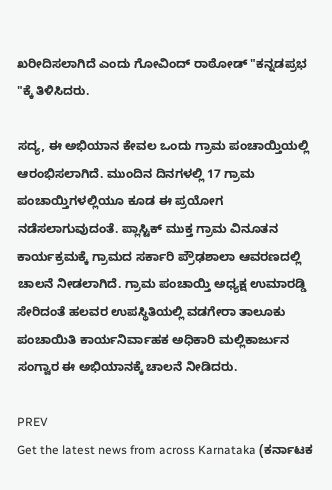ಖರೀದಿಸಲಾಗಿದೆ ಎಂದು ಗೋವಿಂದ್‌ ರಾಠೋಡ್‌ "ಕನ್ನಡಪ್ರಭ "ಕ್ಕೆ ತಿಳಿಸಿದರು.

ಸದ್ಯ, ಈ ಅಭಿಯಾನ ಕೇವಲ ಒಂದು ಗ್ರಾಮ ಪಂಚಾಯ್ತಿಯಲ್ಲಿ ಆರಂಭಿಸಲಾಗಿದೆ. ಮುಂದಿನ ದಿನಗಳಲ್ಲಿ 17 ಗ್ರಾಮ ಪಂಚಾಯ್ತಿಗಳಲ್ಲಿಯೂ ಕೂಡ ಈ ಪ್ರಯೋಗ ನಡೆಸಲಾಗುವುದಂತೆ. ಪ್ಲಾಸ್ಟಿಕ್ ಮುಕ್ತ ಗ್ರಾಮ ವಿನೂತನ ಕಾರ್ಯಕ್ರಮಕ್ಕೆ ಗ್ರಾಮದ ಸರ್ಕಾರಿ ಪ್ರೌಢಶಾಲಾ ಆವರಣದಲ್ಲಿ ಚಾಲನೆ ನೀಡಲಾಗಿದೆ. ಗ್ರಾಮ ಪಂಚಾಯ್ತಿ ಅಧ್ಯಕ್ಷ ಉಮಾರಡ್ಡಿ ಸೇರಿದಂತೆ ಹಲವರ ಉಪಸ್ಥಿತಿಯಲ್ಲಿ ವಡಗೇರಾ ತಾಲೂಕು ಪಂಚಾಯಿತಿ ಕಾರ್ಯನಿರ್ವಾಹಕ ಅಧಿಕಾರಿ ಮಲ್ಲಿಕಾರ್ಜುನ ಸಂಗ್ವಾರ ಈ ಅಭಿಯಾನಕ್ಕೆ ಚಾಲನೆ ನೀಡಿದರು.

PREV
Get the latest news from across Karnataka (ಕರ್ನಾಟಕ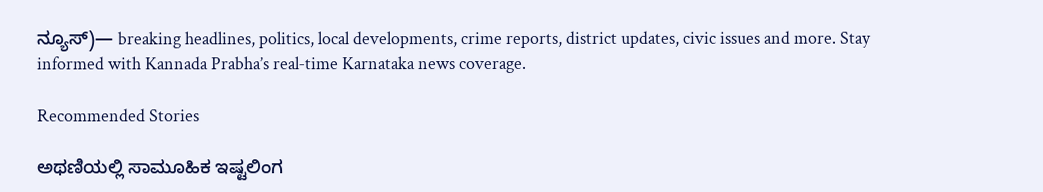ನ್ಯೂಸ್)— breaking headlines, politics, local developments, crime reports, district updates, civic issues and more. Stay informed with Kannada Prabha’s real‑time Karnataka news coverage.

Recommended Stories

ಅಥಣಿಯಲ್ಲಿ ಸಾಮೂಹಿಕ ಇಷ್ಟಲಿಂಗ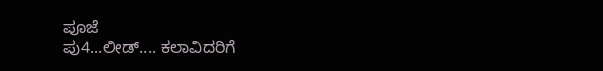ಪೂಜೆ
ಪು4...ಲೀಡ್‌.... ಕಲಾವಿದರಿಗೆ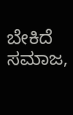ಬೇಕಿದೆ ಸಮಾಜ,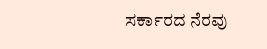ಸರ್ಕಾರದ ನೆರವು